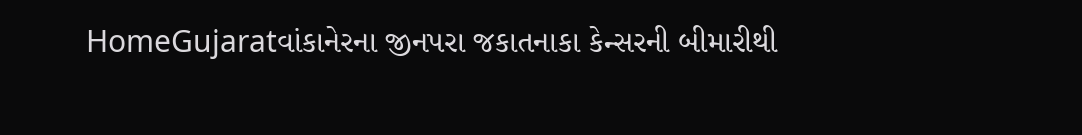HomeGujaratવાંકાનેરના જીનપરા જકાતનાકા કેન્સરની બીમારીથી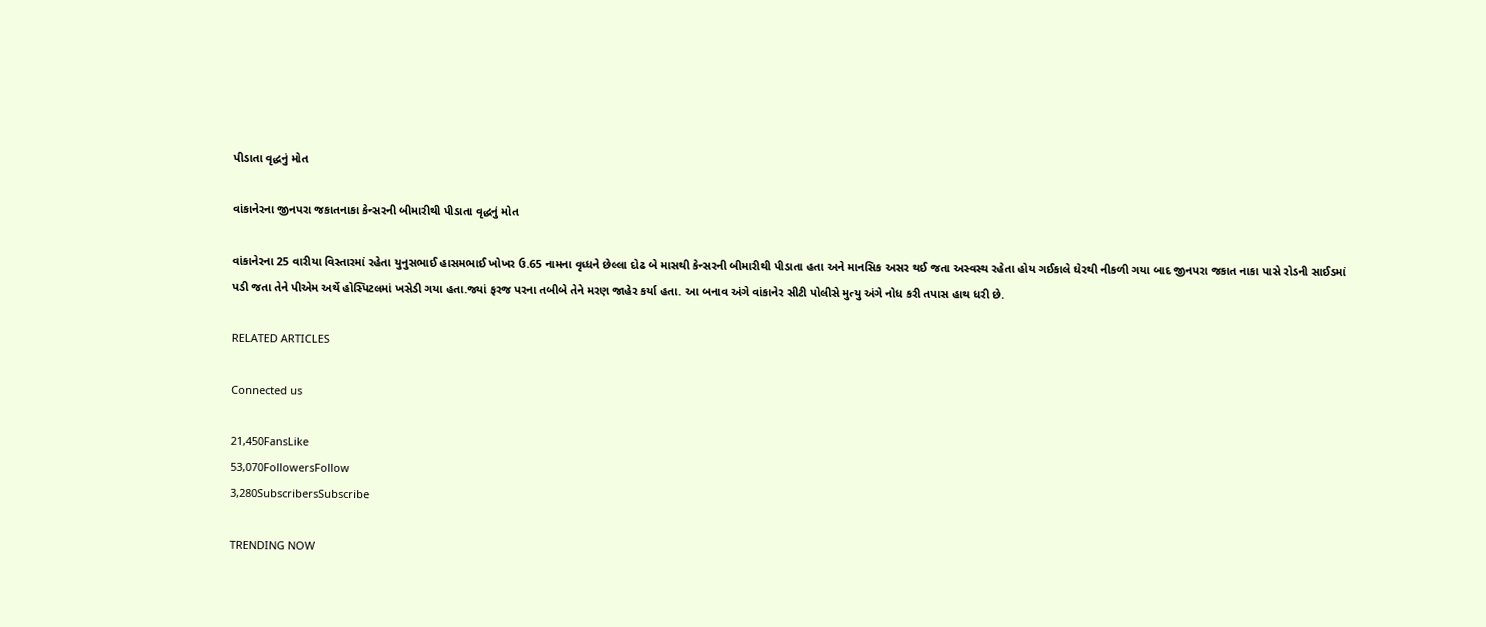પીડાતા વૃદ્ધનું મોત

વાંકાનેરના જીનપરા જકાતનાકા કેન્સરની બીમારીથી પીડાતા વૃદ્ધનું મોત

વાંકાનેરના 25 વારીયા વિસ્તારમાં રહેતા યુનુસભાઈ હાસમભાઈ ખોખર ઉ.65 નામના વૃધ્ધને છેલ્લા દોઢ બે માસથી કેન્સરની બીમારીથી પીડાતા હતા અને માનસિક અસર થઈ જતા અસ્વસ્થ રહેતા હોય ગઈકાલે ઘેરથી નીકળી ગયા બાદ જીનપરા જકાત નાકા પાસે રોડની સાઈડમાં પડી જતા તેને પીએમ અર્થે હોસ્પિટલમાં ખસેડી ગયા હતા.જ્યાં ફરજ પરના તબીબે તેને મરણ જાહેર કર્યા હતા. આ બનાવ અંગે વાંકાનેર સીટી પોલીસે મુત્યુ અંગે નોધ કરી તપાસ હાથ ધરી છે.

RELATED ARTICLES

Connected us

21,450FansLike
53,070FollowersFollow
3,280SubscribersSubscribe

TRENDING NOW